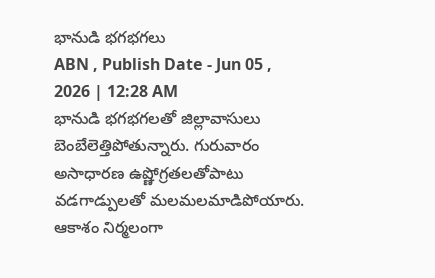భానుడి భగభగలు
ABN , Publish Date - Jun 05 , 2026 | 12:28 AM
భానుడి భగభగలతో జిల్లావాసులు బెంబేలెత్తిపోతున్నారు. గురువారం అసాధారణ ఉష్ణోగ్రతలతోపాటు వడగాడ్పులతో మలమలమాడిపోయారు. ఆకాశం నిర్మలంగా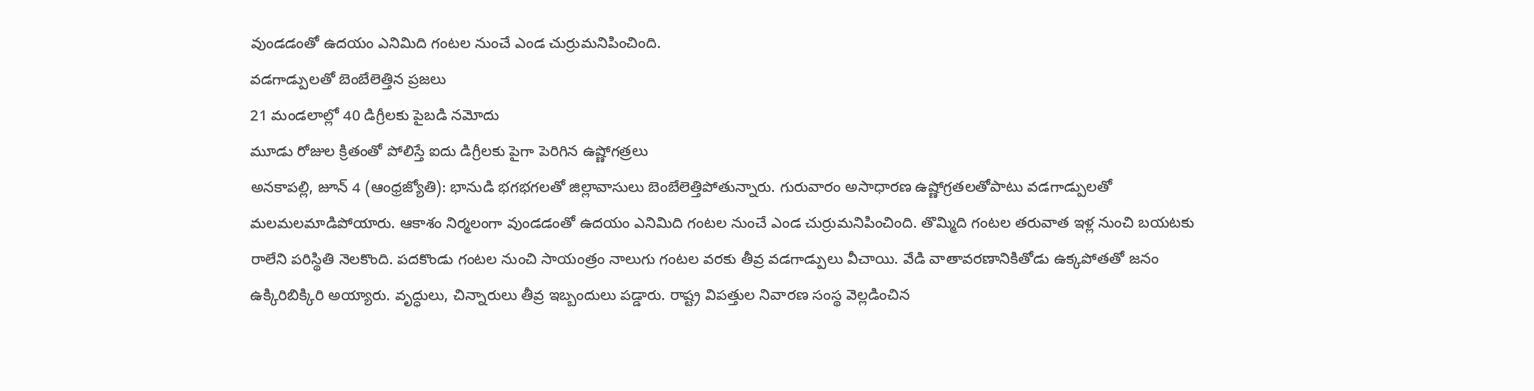వుండడంతో ఉదయం ఎనిమిది గంటల నుంచే ఎండ చుర్రుమనిపించింది.
వడగాడ్పులతో బెంబేలెత్తిన ప్రజలు
21 మండలాల్లో 40 డిగ్రీలకు పైబడి నమోదు
మూడు రోజుల క్రితంతో పోలిస్తే ఐదు డిగ్రీలకు పైగా పెరిగిన ఉష్ణోగత్రలు
అనకాపల్లి, జూన్ 4 (ఆంధ్రజ్యోతి): భానుడి భగభగలతో జిల్లావాసులు బెంబేలెత్తిపోతున్నారు. గురువారం అసాధారణ ఉష్ణోగ్రతలతోపాటు వడగాడ్పులతో మలమలమాడిపోయారు. ఆకాశం నిర్మలంగా వుండడంతో ఉదయం ఎనిమిది గంటల నుంచే ఎండ చుర్రుమనిపించింది. తొమ్మిది గంటల తరువాత ఇళ్ల నుంచి బయటకు రాలేని పరిస్థితి నెలకొంది. పదకొండు గంటల నుంచి సాయంత్రం నాలుగు గంటల వరకు తీవ్ర వడగాడ్పులు వీచాయి. వేడి వాతావరణానికితోడు ఉక్కపోతతో జనం ఉక్కిరిబిక్కిరి అయ్యారు. వృద్ధులు, చిన్నారులు తీవ్ర ఇబ్బందులు పడ్డారు. రాష్ట్ర విపత్తుల నివారణ సంస్థ వెల్లడించిన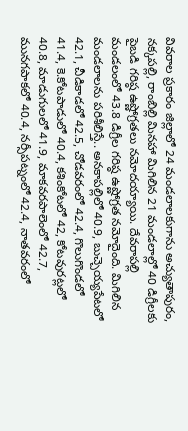వివరాల ప్రకారం జిల్లాలో 24 మండలాలకుగాను అచ్యుతాపురం, నక్కపల్లి, రాంబిల్లి మినహా మిగిలిన 21 మండలాల్లో 40 డిగ్రీలకు పైబడి గరిష్ఠ ఉష్ణోగ్రతలు నమోదయ్యాయి. దేవరాపల్లి మండలంలో 43.8 డిగ్రీల గరిష్ఠ ఉష్ణోగ్రత నమోదైంది. మిగిలిన మండలాలను పరిశీలిస్తే.. అనకాపల్లిలో 40.9, బుచ్చెయ్యపేటలో 42.1, చీడికాడలో 42.5, చోడవరంలో 42.4, గొలుగొండలో 41.4, కె.కోటపాడులో 40.4, కశింకోటలో 42, కోటవురట్లలో 40.8, మాడుగులలో 41.9, మాకవరపాలెంలో 42.7, మునగపాకలో 40.4, నర్సీపట్నంలో 42.4, నాతవరంలో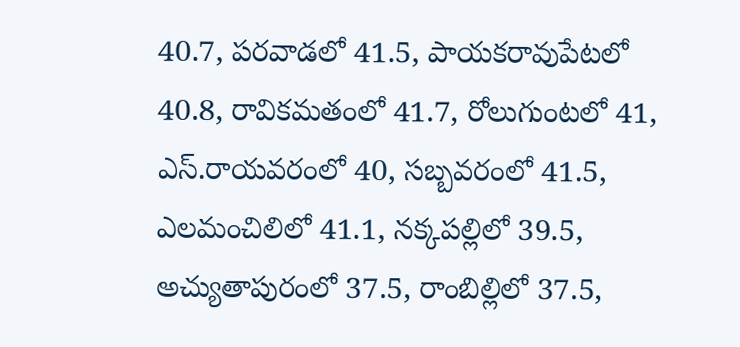40.7, పరవాడలో 41.5, పాయకరావుపేటలో 40.8, రావికమతంలో 41.7, రోలుగుంటలో 41, ఎస్.రాయవరంలో 40, సబ్బవరంలో 41.5, ఎలమంచిలిలో 41.1, నక్కపల్లిలో 39.5, అచ్యుతాపురంలో 37.5, రాంబిల్లిలో 37.5,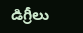డిగ్రీలు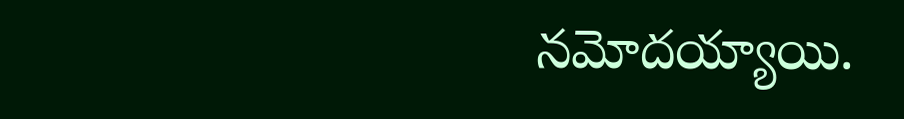నమోదయ్యాయి.